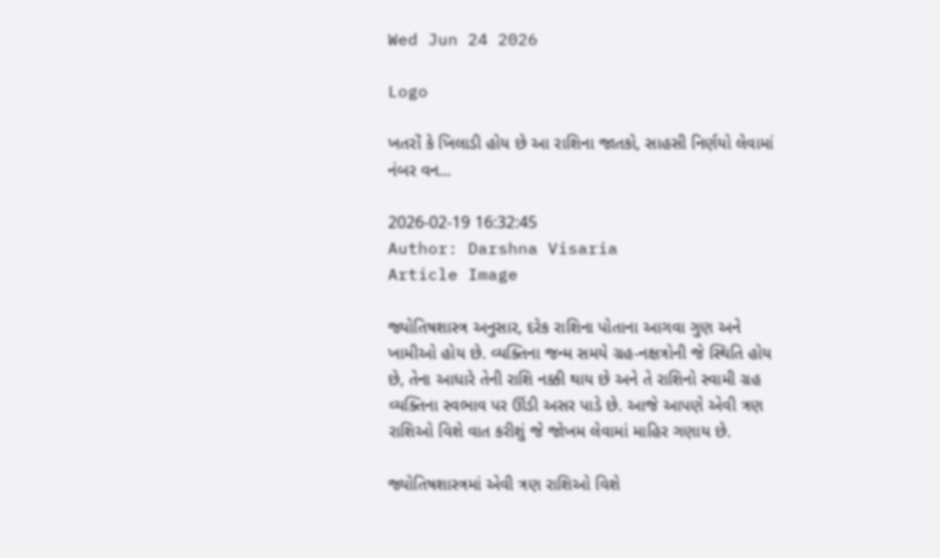Wed Jun 24 2026

Logo

ખતરોં કે ખિલાડી હોય છે આ રાશિના જાતકો, સાહસી નિર્ણયો લેવામાં નંબર વન...

2026-02-19 16:32:45
Author: Darshna Visaria
Article Image

જ્યોતિષશાસ્ત્ર અનુસાર, દરેક રાશિના પોતાના આગવા ગુણ અને ખામીઓ હોય છે. વ્યક્તિના જન્મ સમયે ગ્રહ-નક્ષત્રોની જે સ્થિતિ હોય છે, તેના આધારે તેની રાશિ નક્કી થાય છે અને તે રાશિનો સ્વામી ગ્રહ વ્યક્તિના સ્વભાવ પર ઊંડી અસર પાડે છે. આજે આપણે એવી ત્રણ રાશિઓ વિશે વાત કરીશું જે જોખમ લેવામાં માહિર ગણાય છે.

જ્યોતિષશાસ્ત્રમાં એવી ત્રણ રાશિઓ વિશે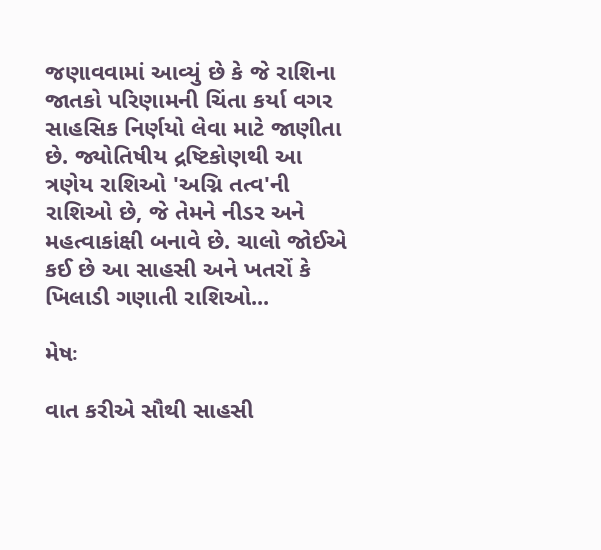જણાવવામાં આવ્યું છે કે જે રાશિના જાતકો પરિણામની ચિંતા કર્યા વગર સાહસિક નિર્ણયો લેવા માટે જાણીતા છે. જ્યોતિષીય દ્રષ્ટિકોણથી આ ત્રણેય રાશિઓ 'અગ્નિ તત્વ'ની રાશિઓ છે, જે તેમને નીડર અને મહત્વાકાંક્ષી બનાવે છે. ચાલો જોઈએ કઈ છે આ સાહસી અને ખતરોં કે ખિલાડી ગણાતી રાશિઓ...

મેષઃ

વાત કરીએ સૌથી સાહસી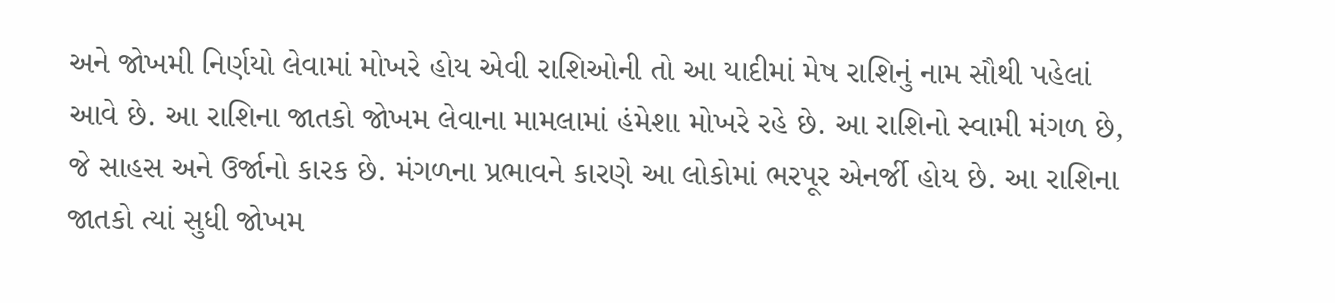અને જોખમી નિર્ણયો લેવામાં મોખરે હોય એવી રાશિઓની તો આ યાદીમાં મેષ રાશિનું નામ સૌથી પહેલાં આવે છે. આ રાશિના જાતકો જોખમ લેવાના મામલામાં હંમેશા મોખરે રહે છે. આ રાશિનો સ્વામી મંગળ છે, જે સાહસ અને ઉર્જાનો કારક છે. મંગળના પ્રભાવને કારણે આ લોકોમાં ભરપૂર એનર્જી હોય છે. આ રાશિના જાતકો ત્યાં સુધી જોખમ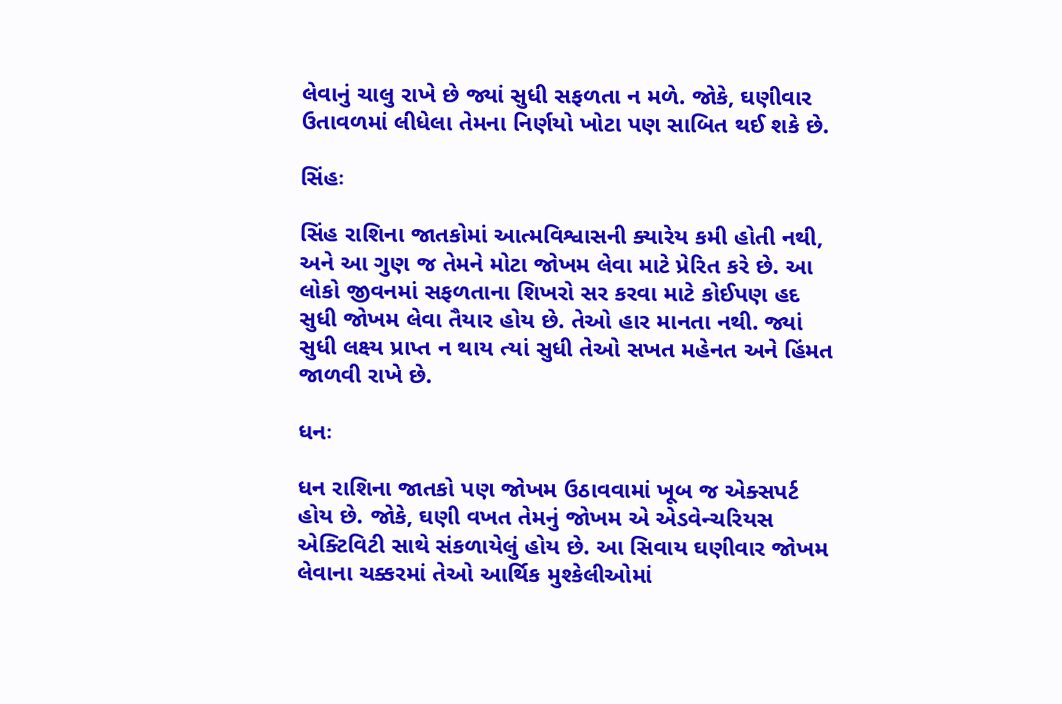લેવાનું ચાલુ રાખે છે જ્યાં સુધી સફળતા ન મળે. જોકે, ઘણીવાર ઉતાવળમાં લીધેલા તેમના નિર્ણયો ખોટા પણ સાબિત થઈ શકે છે.

સિંહઃ

સિંહ રાશિના જાતકોમાં આત્મવિશ્વાસની ક્યારેય કમી હોતી નથી, અને આ ગુણ જ તેમને મોટા જોખમ લેવા માટે પ્રેરિત કરે છે. આ લોકો જીવનમાં સફળતાના શિખરો સર કરવા માટે કોઈપણ હદ સુધી જોખમ લેવા તૈયાર હોય છે. તેઓ હાર માનતા નથી. જ્યાં સુધી લક્ષ્ય પ્રાપ્ત ન થાય ત્યાં સુધી તેઓ સખત મહેનત અને હિંમત જાળવી રાખે છે.

ધનઃ

ધન રાશિના જાતકો પણ જોખમ ઉઠાવવામાં ખૂબ જ એક્સપર્ટ હોય છે. જોકે, ઘણી વખત તેમનું જોખમ એ એડવેન્ચરિયસ એક્ટિવિટી સાથે સંકળાયેલું હોય છે. આ સિવાય ઘણીવાર જોખમ લેવાના ચક્કરમાં તેઓ આર્થિક મુશ્કેલીઓમાં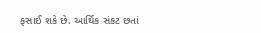ફસાઈ શકે છે. આર્થિક સંકટ છતાં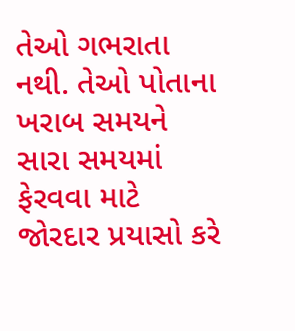તેઓ ગભરાતા નથી. તેઓ પોતાના ખરાબ સમયને સારા સમયમાં ફેરવવા માટે જોરદાર પ્રયાસો કરે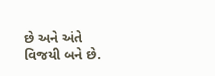છે અને અંતે વિજયી બને છે.